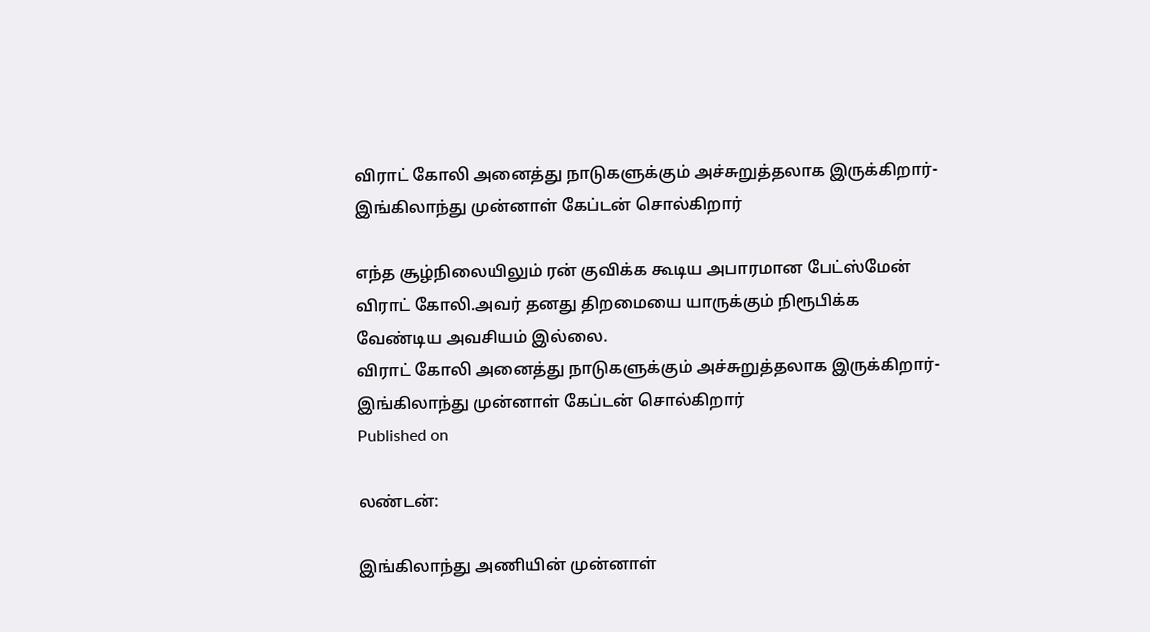விராட் கோலி அனைத்து நாடுகளுக்கும் அச்சுறுத்தலாக இருக்கிறார்- இங்கிலாந்து முன்னாள் கேப்டன் சொல்கிறார்

எந்த சூழ்நிலையிலும் ரன் குவிக்க கூடிய அபாரமான பேட்ஸ்மேன் விராட் கோலி.அவர் தனது திறமையை யாருக்கும் நிரூபிக்க வேண்டிய அவசியம் இல்லை.
விராட் கோலி அனைத்து நாடுகளுக்கும் அச்சுறுத்தலாக இருக்கிறார்- இங்கிலாந்து முன்னாள் கேப்டன் சொல்கிறார்
Published on

லண்டன்:

இங்கிலாந்து அணியின் முன்னாள்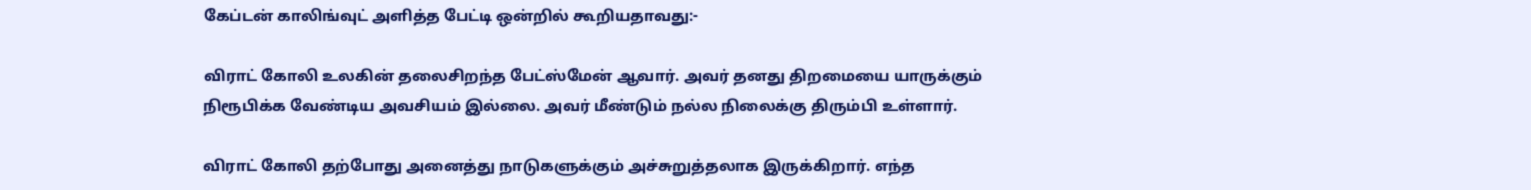கேப்டன் காலிங்வுட் அளித்த பேட்டி ஒன்றில் கூறியதாவது:-

விராட் கோலி உலகின் தலைசிறந்த பேட்ஸ்மேன் ஆவார். அவர் தனது திறமையை யாருக்கும் நிரூபிக்க வேண்டிய அவசியம் இல்லை. அவர் மீண்டும் நல்ல நிலைக்கு திரும்பி உள்ளார்.

விராட் கோலி தற்போது அனைத்து நாடுகளுக்கும் அச்சுறுத்தலாக இருக்கிறார். எந்த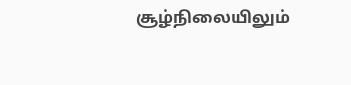சூழ்நிலையிலும்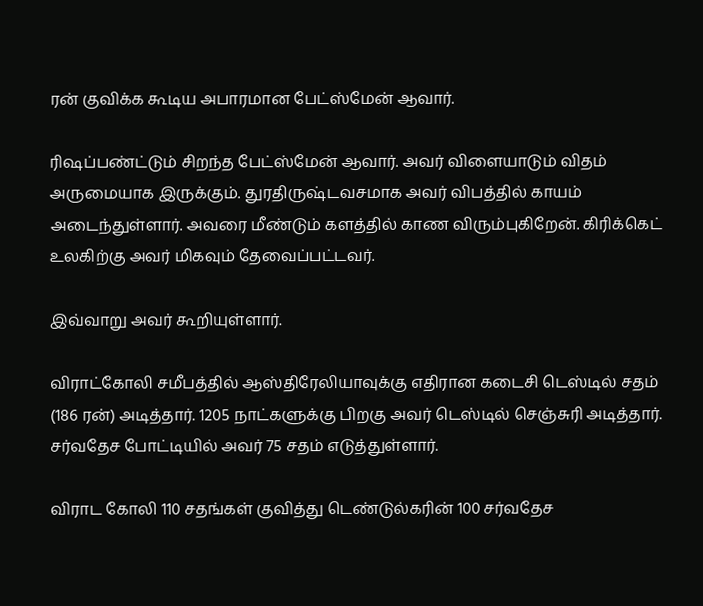ரன் குவிக்க கூடிய அபாரமான பேட்ஸ்மேன் ஆவார்.

ரிஷப்பண்ட்டும் சிறந்த பேட்ஸ்மேன் ஆவார். அவர் விளையாடும் விதம் அருமையாக இருக்கும். துரதிருஷ்டவசமாக அவர் விபத்தில் காயம் அடைந்துள்ளார். அவரை மீண்டும் களத்தில் காண விரும்புகிறேன். கிரிக்கெட் உலகிற்கு அவர் மிகவும் தேவைப்பட்டவர்.

இவ்வாறு அவர் கூறியுள்ளார்.

விராட்கோலி சமீபத்தில் ஆஸ்திரேலியாவுக்கு எதிரான கடைசி டெஸ்டில் சதம் (186 ரன்) அடித்தார். 1205 நாட்களுக்கு பிறகு அவர் டெஸ்டில் செஞ்சுரி அடித்தார். சர்வதேச போட்டியில் அவர் 75 சதம் எடுத்துள்ளார்.

விராட கோலி 110 சதங்கள் குவித்து டெண்டுல்கரின் 100 சர்வதேச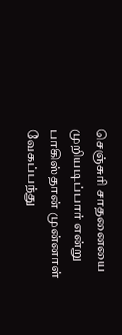செஞ்சுரி சாதனையை முறியடிப்பார் என்று பாகிஸ்தான் முன்னாள் வேகப்பந்து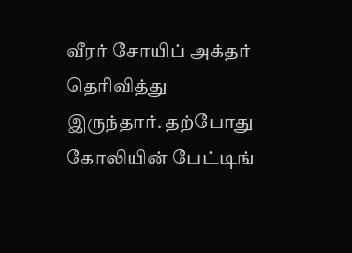வீரர் சோயிப் அக்தர் தெரிவித்து இருந்தார். தற்போது கோலியின் பேட்டிங்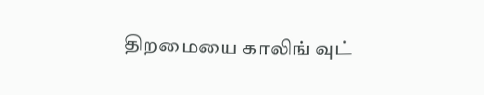திறமையை காலிங் வுட்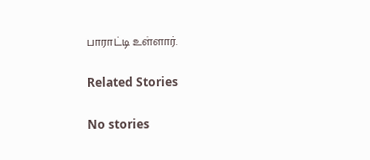பாராட்டி உள்ளார்.

Related Stories

No stories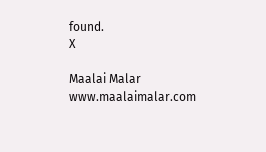found.
X

Maalai Malar
www.maalaimalar.com